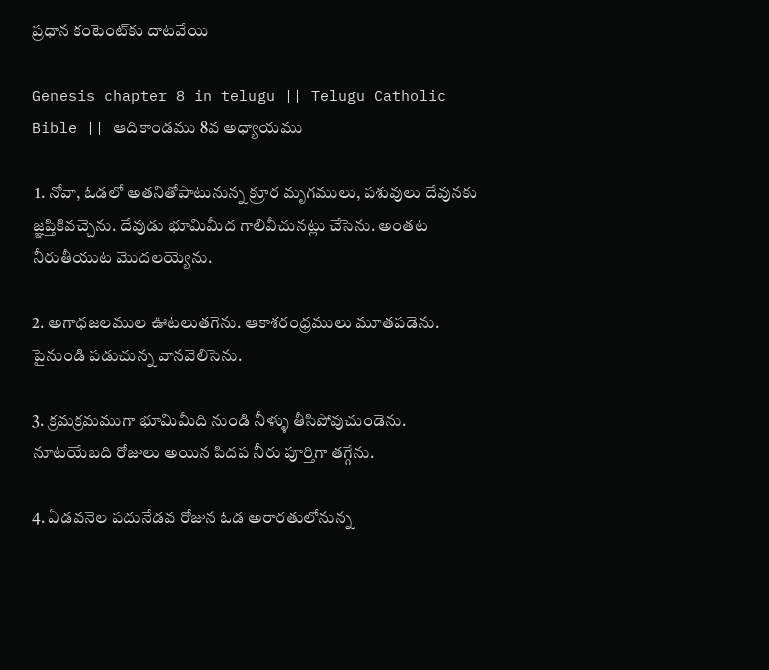ప్రధాన కంటెంట్‌కు దాటవేయి

Genesis chapter 8 in telugu || Telugu Catholic Bible || ఆదికాండము 8వ అధ్యాయము

 1. నోవా, ఓడలో అతనితోపాటునున్న క్రూర మృగములు, పశువులు దేవునకు జ్ఞప్తికివచ్చెను. దేవుడు భూమిమీద గాలివీచునట్లు చేసెను. అంతట నీరుతీయుట మొదలయ్యెను.

2. అగాధజలముల ఊటలుతగెను. ఆకాశరంధ్రములు మూతపడెను. పైనుండి పడుచున్న వానవెలిసెను.

3. క్రమక్రమముగా భూమిమీది నుండి నీళ్ళు తీసిపోవుచుండెను. నూటయేబది రోజులు అయిన పిదప నీరు పూర్తిగా తగ్గేను.

4. ఏడవనెల పదునేడవ రోజున ఓడ అరారతులోనున్న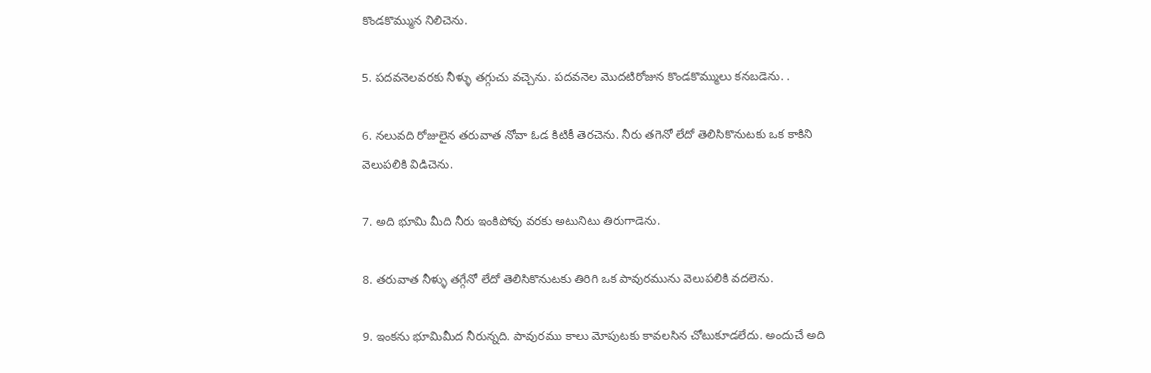కొండకొమ్మున నిలిచెను.

5. పదవనెలవరకు నీళ్ళు తగ్గుచు వచ్చెను. పదవనెల మొదటిరోజున కొండకొమ్ములు కనబడెను. .

6. నలువది రోజులైన తరువాత నోవా ఓడ కిటికీ తెరచెను. నీరు తగెనో లేదో తెలిసికొనుటకు ఒక కాకిని వెలుపలికి విడిచెను.

7. అది భూమి మీది నీరు ఇంకిపోవు వరకు అటునిటు తిరుగాడెను.

8. తరువాత నీళ్ళు తగ్గేనో లేదో తెలిసికొనుటకు తిరిగి ఒక పావురమును వెలుపలికి వదలెను.

9. ఇంకను భూమిమీద నీరున్నది. పావురము కాలు మోపుటకు కావలసిన చోటుకూడలేదు. అందుచే అది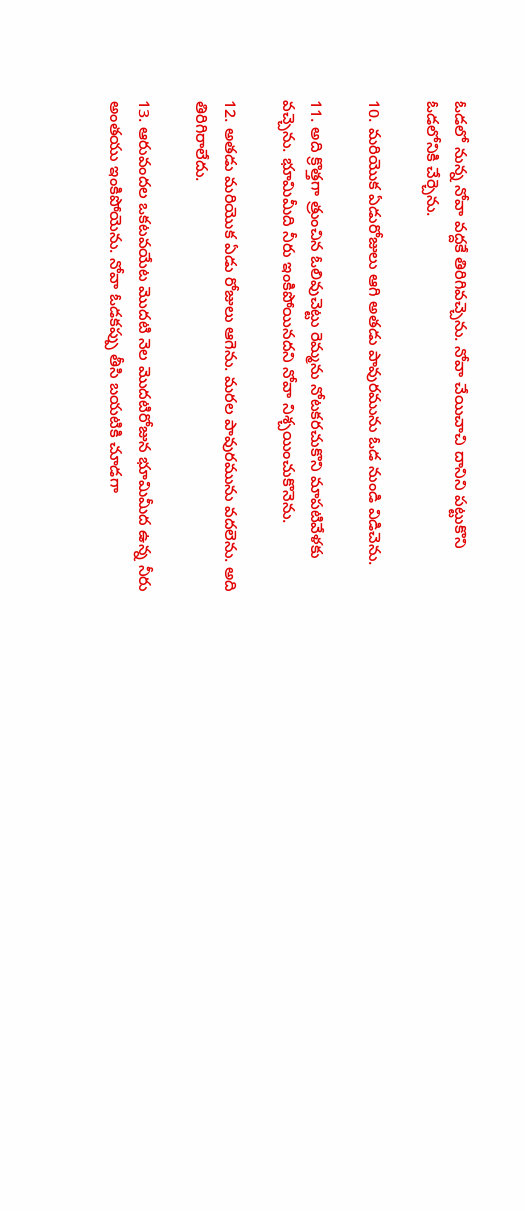ఓడలో నున్న నోవా వద్దకే తిరిగివచ్చెను. నోవా చేయిచాచి దానిని పట్టుకొని ఓడలోనికి చేర్చెను.

10. మరియొక ఏడురోజులు ఆగి అతడు పావురమును ఓడ నుండి విడిచెను.

11. అది క్రొత్తగా త్రుంచిన ఓలివుచెట్టు రెమ్మను నోటకరచుకొని మాపటివేళకు వచ్చెను. భూమిమీది నీరు ఇంకిపోయినదని నోవా నిశ్చయించుకొనెను.

12. అతడు మరియొక ఏడు రోజులు ఆగెను. మరల పావురమును వదలెను. అది తిరిగిరాలేదు.

13. ఆరువందల ఒకటవయేట మొదటి నెల మొదటిరోజున భూమిమీద ఉన్న నీరు అంతయు ఇంకిపోయెను. నోవా ఓడకప్పు తీసి బయటికి చూడగా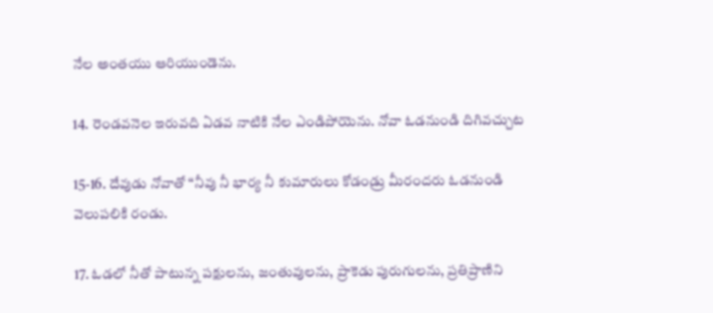నేల అంతయు ఆరియుండెను.

14. రెండవనెల ఇరువది ఏడవ నాటికి నేల ఎండిపోయెను. నోవా ఓడనుండి దిగివచ్చుట

15-16. దేవుడు నోవాతో “నీవు నీ భార్య నీ కుమారులు కోడండ్రు మీరందరు ఓడనుండి వెలుపలికి రండు.

17. ఓడలో నీతో పాటున్న పక్షులను, జంతువులను, ప్రాకెడు పురుగులను, ప్రతిప్రాణిని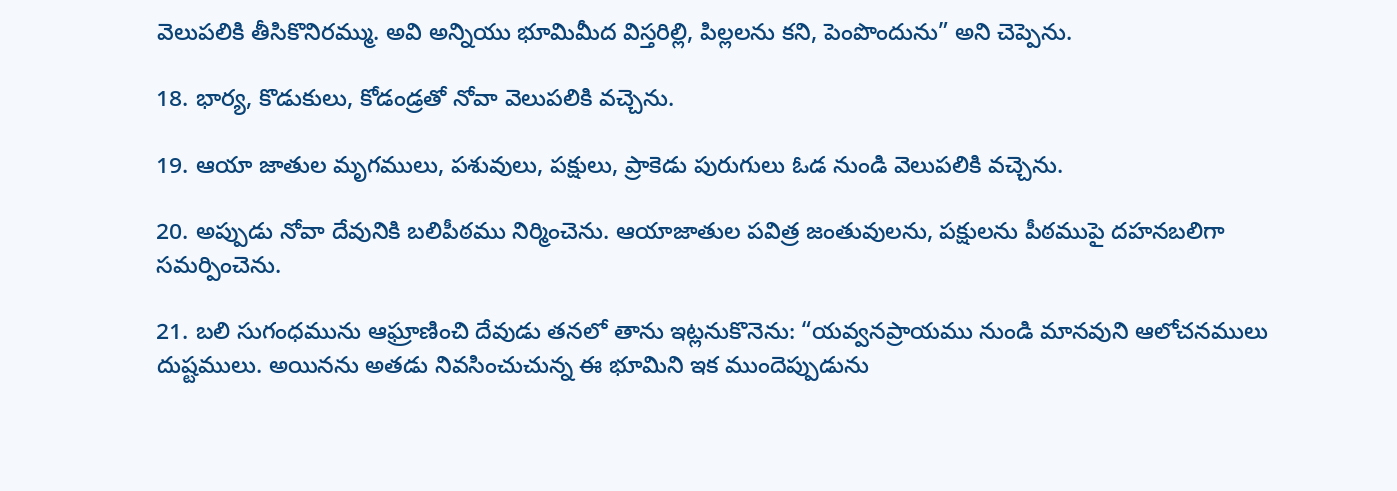వెలుపలికి తీసికొనిరమ్ము. అవి అన్నియు భూమిమీద విస్తరిల్లి, పిల్లలను కని, పెంపొందును” అని చెప్పెను.

18. భార్య, కొడుకులు, కోడండ్రతో నోవా వెలుపలికి వచ్చెను.

19. ఆయా జాతుల మృగములు, పశువులు, పక్షులు, ప్రాకెడు పురుగులు ఓడ నుండి వెలుపలికి వచ్చెను.

20. అప్పుడు నోవా దేవునికి బలిపీఠము నిర్మించెను. ఆయాజాతుల పవిత్ర జంతువులను, పక్షులను పీఠముపై దహనబలిగా సమర్పించెను.

21. బలి సుగంధమును ఆఘ్రాణించి దేవుడు తనలో తాను ఇట్లనుకొనెను: “యవ్వనప్రాయము నుండి మానవుని ఆలోచనములు దుష్టములు. అయినను అతడు నివసించుచున్న ఈ భూమిని ఇక ముందెప్పుడును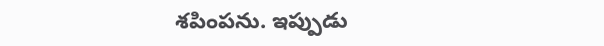శపింపను. ఇప్పుడు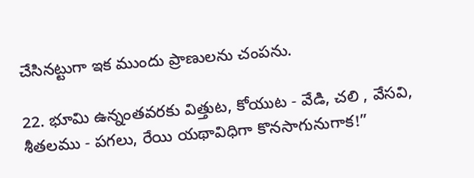చేసినట్టుగా ఇక ముందు ప్రాణులను చంపను.

22. భూమి ఉన్నంతవరకు విత్తుట, కోయుట - వేడి, చలి , వేసవి, శీతలము - పగలు, రేయి యథావిధిగా కొనసాగునుగాక!”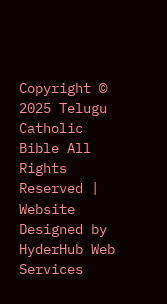Copyright © 2025 Telugu Catholic Bible All Rights Reserved | Website Designed by HyderHub Web Services